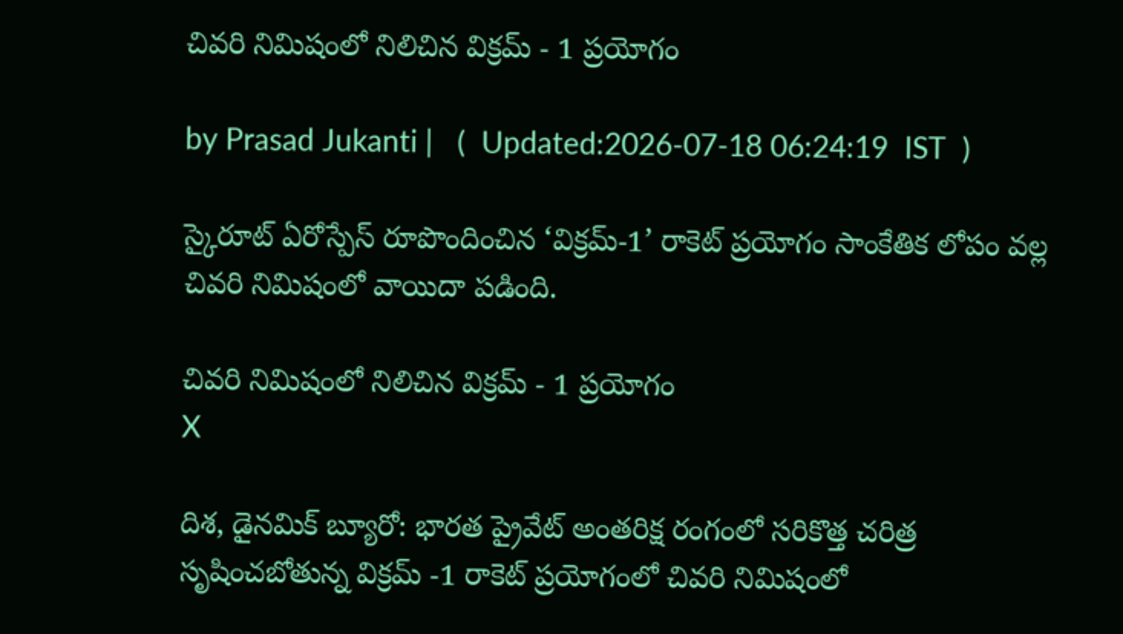చివరి నిమిషంలో నిలిచిన విక్రమ్‌ - 1 ప్రయోగం

by Prasad Jukanti |   (  Updated:2026-07-18 06:24:19  IST  )

స్కైరూట్ ఏరోస్పేస్ రూపొందించిన ‘విక్రమ్‌-1’ రాకెట్ ప్రయోగం సాంకేతిక లోపం వల్ల చివరి నిమిషంలో వాయిదా పడింది.

చివరి నిమిషంలో నిలిచిన విక్రమ్‌ - 1 ప్రయోగం
X

దిశ, డైనమిక్ బ్యూరో: భారత ప్రైవేట్ అంతరిక్ష రంగంలో సరికొత్త చరిత్ర సృషించబోతున్న విక్రమ్ -1 రాకెట్ ప్రయోగంలో చివరి నిమిషంలో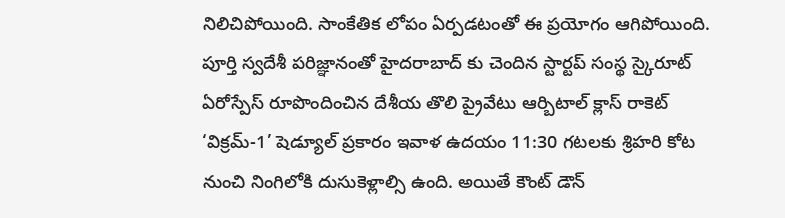నిలిచిపోయింది. సాంకేతిక లోపం ఏర్పడటంతో ఈ ప్రయోగం ఆగిపోయింది. పూర్తి స్వదేశీ పరిజ్ఞానంతో హైదరాబాద్ కు చెందిన స్టార్టప్ సంస్థ స్కైరూట్‌ ఏరోస్పేస్‌ రూపొందించిన దేశీయ తొలి ప్రైవేటు ఆర్బిటాల్‌ క్లాస్‌ రాకెట్‌ ‘విక్రమ్‌-1’ షెడ్యూల్ ప్రకారం ఇవాళ ఉదయం 11:30 గటలకు శ్రిహరి కోట నుంచి నింగిలోకి దుసుకెళ్లాల్సి ఉంది. అయితే కౌంట్ డౌన్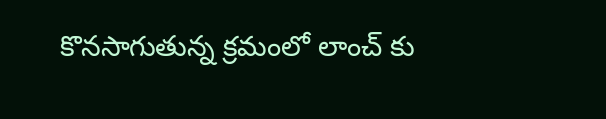కొనసాగుతున్న క్రమంలో లాంచ్ కు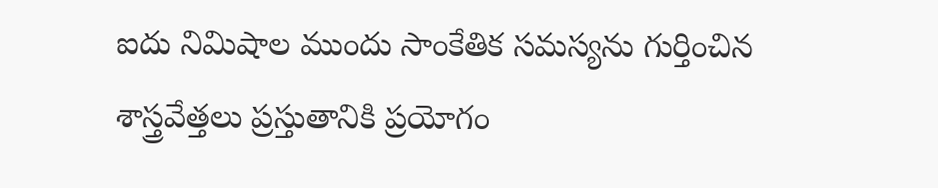ఐదు నిమిషాల ముందు సాంకేతిక సమస్యను గుర్తించిన శాస్త్రవేత్తలు ప్రస్తుతానికి ప్రయోగం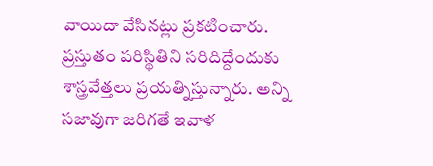వాయిదా వేసినట్లు ప్రకటించారు. ప్రస్తుతం పరిస్థితిని సరిదిద్దేందుకు శాస్త్రవేత్తలు ప్రయత్నిస్తున్నారు. అన్ని సజావుగా జరిగతే ఇవాళ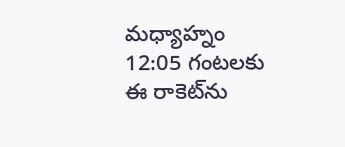మధ్యాహ్నం 12:05 గంటలకు ఈ రాకెట్‍ను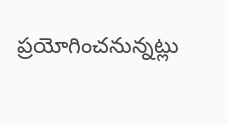ప్రయోగించనున్నట్లు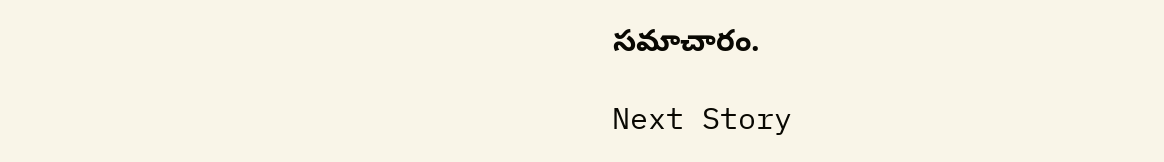సమాచారం.

Next Story